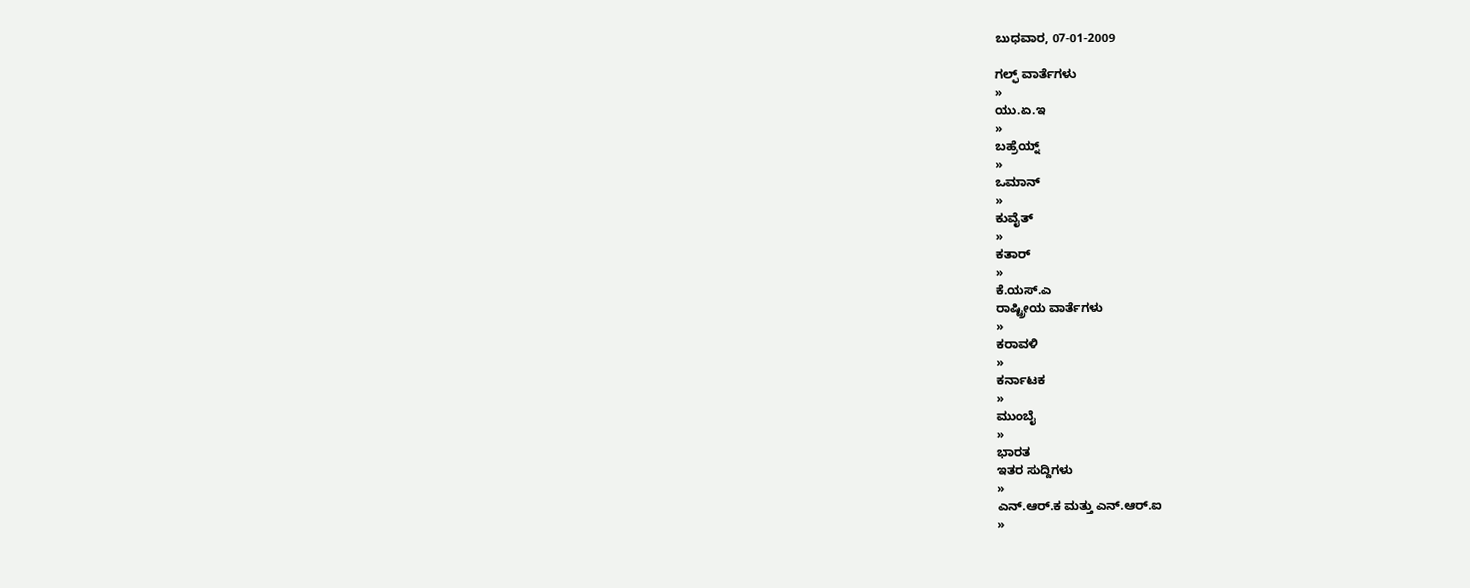ಬುಧವಾರ, 07-01-2009

ಗಲ್ಫ್ ವಾರ್ತೆಗಳು
»
ಯು.ಏ.ಇ
»
ಬಹ್ರೆಯ್ನ್
»
ಒಮಾನ್
»
ಕುವೈತ್
»
ಕತಾರ್
»
ಕೆ.ಯಸ್.ಎ
ರಾಷ್ಟ್ರೀಯ ವಾರ್ತೆಗಳು
»
ಕರಾವಳಿ
»
ಕರ್ನಾಟಕ
»
ಮುಂಬೈ
»
ಭಾರತ
ಇತರ ಸುದ್ದಿಗಳು
»
ಎನ್.ಆರ್.ಕ ಮತ್ತು ಎನ್.ಆರ್.ಐ
»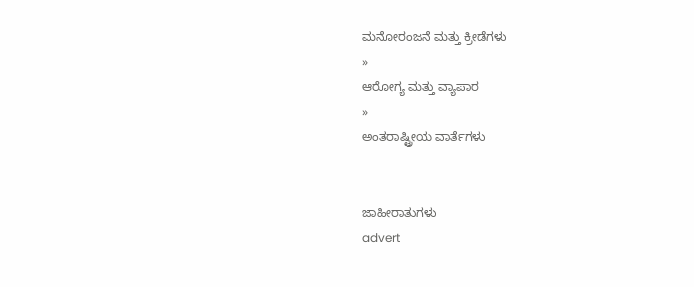ಮನೋರಂಜನೆ ಮತ್ತು ಕ್ರೀಡೆಗಳು
»
ಆರೋಗ್ಯ ಮತ್ತು ವ್ಯಾಪಾರ
»
ಅಂತರಾಷ್ಟ್ರೀಯ ವಾರ್ತೆಗಳು


ಜಾಹೀರಾತುಗಳು
advert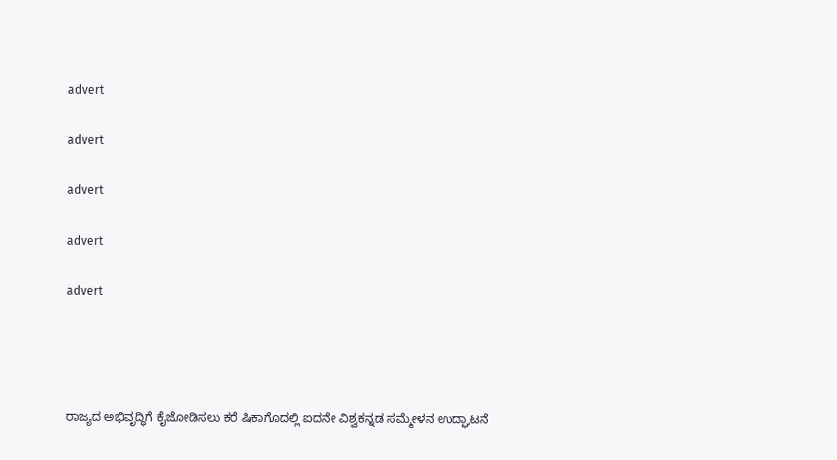advert

advert

advert

advert

advert




ರಾಜ್ಯದ ಅಭಿವೃದ್ಧಿಗೆ ಕೈಜೋಡಿಸಲು ಕರೆ ಷಿಕಾಗೊದಲ್ಲಿ ಐದನೇ ವಿಶ್ವಕನ್ನಡ ಸಮ್ಮೇಳನ ಉದ್ಘಾಟನೆ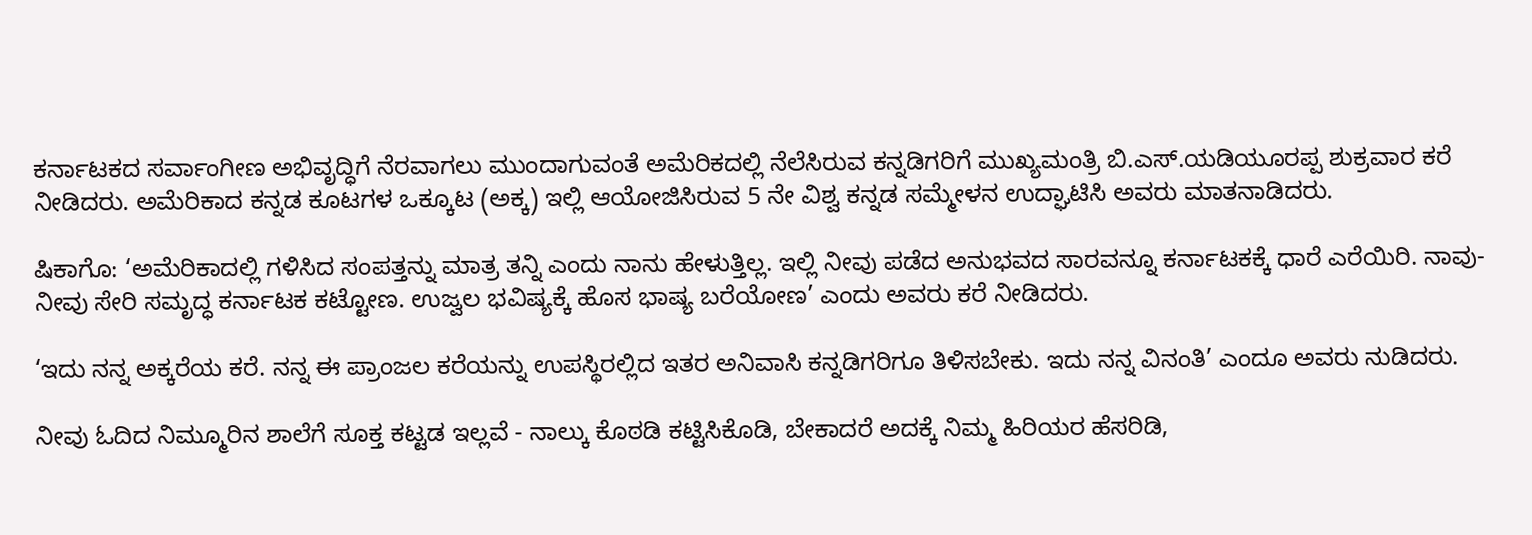ಕರ್ನಾಟಕದ ಸರ್ವಾಂಗೀಣ ಅಭಿವೃದ್ಧಿಗೆ ನೆರವಾಗಲು ಮುಂದಾಗುವಂತೆ ಅಮೆರಿಕದಲ್ಲಿ ನೆಲೆಸಿರುವ ಕನ್ನಡಿಗರಿಗೆ ಮುಖ್ಯಮಂತ್ರಿ ಬಿ.ಎಸ್.ಯಡಿಯೂರಪ್ಪ ಶುಕ್ರವಾರ ಕರೆ ನೀಡಿದರು. ಅಮೆರಿಕಾದ ಕನ್ನಡ ಕೂಟಗಳ ಒಕ್ಕೂಟ (ಅಕ್ಕ) ಇಲ್ಲಿ ಆಯೋಜಿಸಿರುವ 5 ನೇ ವಿಶ್ವ ಕನ್ನಡ ಸಮ್ಮೇಳನ ಉದ್ಘಾಟಿಸಿ ಅವರು ಮಾತನಾಡಿದರು.

ಷಿಕಾಗೊ: ‘ಅಮೆರಿಕಾದಲ್ಲಿ ಗಳಿಸಿದ ಸಂಪತ್ತನ್ನು ಮಾತ್ರ ತನ್ನಿ ಎಂದು ನಾನು ಹೇಳುತ್ತಿಲ್ಲ. ಇಲ್ಲಿ ನೀವು ಪಡೆದ ಅನುಭವದ ಸಾರವನ್ನೂ ಕರ್ನಾಟಕಕ್ಕೆ ಧಾರೆ ಎರೆಯಿರಿ. ನಾವು- ನೀವು ಸೇರಿ ಸಮೃದ್ಧ ಕರ್ನಾಟಕ ಕಟ್ಟೋಣ. ಉಜ್ವಲ ಭವಿಷ್ಯಕ್ಕೆ ಹೊಸ ಭಾಷ್ಯ ಬರೆಯೋಣ’ ಎಂದು ಅವರು ಕರೆ ನೀಡಿದರು.

‘ಇದು ನನ್ನ ಅಕ್ಕರೆಯ ಕರೆ. ನನ್ನ ಈ ಪ್ರಾಂಜಲ ಕರೆಯನ್ನು ಉಪಸ್ಥಿರಲ್ಲಿದ ಇತರ ಅನಿವಾಸಿ ಕನ್ನಡಿಗರಿಗೂ ತಿಳಿಸಬೇಕು. ಇದು ನನ್ನ ವಿನಂತಿ’ ಎಂದೂ ಅವರು ನುಡಿದರು.

ನೀವು ಓದಿದ ನಿಮ್ಮೂರಿನ ಶಾಲೆಗೆ ಸೂಕ್ತ ಕಟ್ಟಡ ಇಲ್ಲವೆ - ನಾಲ್ಕು ಕೊಠಡಿ ಕಟ್ಟಿಸಿಕೊಡಿ, ಬೇಕಾದರೆ ಅದಕ್ಕೆ ನಿಮ್ಮ ಹಿರಿಯರ ಹೆಸರಿಡಿ,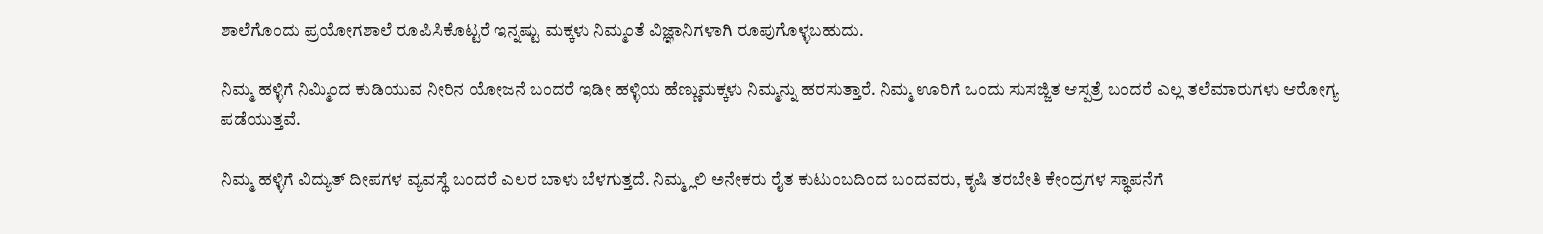ಶಾಲೆಗೊಂದು ಪ್ರಯೋಗಶಾಲೆ ರೂಪಿಸಿಕೊಟ್ಟರೆ ಇನ್ನಷ್ಟು ಮಕ್ಕಳು ನಿಮ್ಮಂತೆ ವಿಜ್ಞಾನಿಗಳಾಗಿ ರೂಪುಗೊಳ್ಳಬಹುದು.

ನಿಮ್ಮ ಹಳ್ಳಿಗೆ ನಿಮ್ಮಿಂದ ಕುಡಿಯುವ ನೀರಿನ ಯೋಜನೆ ಬಂದರೆ ಇಡೀ ಹಳ್ಳಿಯ ಹೆಣ್ಣುಮಕ್ಕಳು ನಿಮ್ಮನ್ನು ಹರಸುತ್ತಾರೆ. ನಿಮ್ಮ ಊರಿಗೆ ಒಂದು ಸುಸಜ್ಜಿತ ಆಸ್ಪತ್ರೆ ಬಂದರೆ ಎಲ್ಲ ತಲೆಮಾರುಗಳು ಆರೋಗ್ಯ ಪಡೆಯುತ್ತವೆ.

ನಿಮ್ಮ ಹಳ್ಳಿಗೆ ವಿದ್ಯುತ್ ದೀಪಗಳ ವ್ಯವಸ್ಥೆ ಬಂದರೆ ಎಲರ ಬಾಳು ಬೆಳಗುತ್ತದೆ. ನಿಮ್ಮ್ಲಲಿ ಅನೇಕರು ರೈತ ಕುಟುಂಬದಿಂದ ಬಂದವರು, ಕೃಷಿ ತರಬೇತಿ ಕೇಂದ್ರಗಳ ಸ್ಥಾಪನೆಗೆ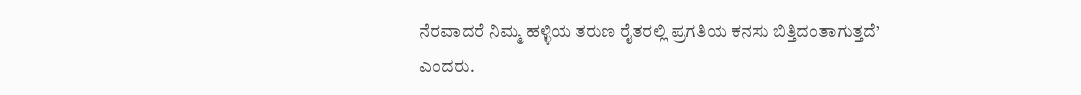ನೆರವಾದರೆ ನಿಮ್ಮ ಹಳ್ಳಿಯ ತರುಣ ರೈತರಲ್ಲಿ ಪ್ರಗತಿಯ ಕನಸು ಬಿತ್ತಿದಂತಾಗುತ್ತದೆ’ ಎಂದರು.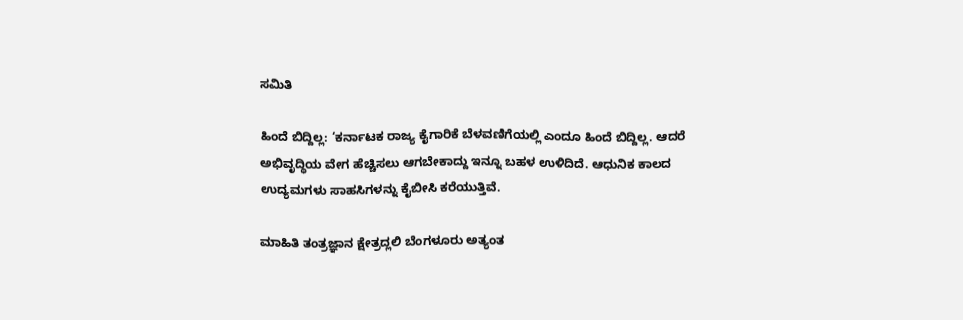ಸಮಿತಿ

ಹಿಂದೆ ಬಿದ್ದಿಲ್ಲ: ‘ಕರ್ನಾಟಕ ರಾಜ್ಯ ಕೈಗಾರಿಕೆ ಬೆಳವಣಿಗೆಯಲ್ಲಿ ಎಂದೂ ಹಿಂದೆ ಬಿದ್ದಿಲ್ಲ. ಆದರೆ ಅಭಿವೃದ್ಧಿಯ ವೇಗ ಹೆಚ್ಚಿಸಲು ಆಗಬೇಕಾದ್ದು ಇನ್ನೂ ಬಹಳ ಉಳಿದಿದೆ. ಆಧುನಿಕ ಕಾಲದ ಉದ್ಯಮಗಳು ಸಾಹಸಿಗಳನ್ನು ಕೈಬೀಸಿ ಕರೆಯುತ್ತಿವೆ.

ಮಾಹಿತಿ ತಂತ್ರಜ್ಞಾನ ಕ್ಷೇತ್ರದ್ಲಲಿ ಬೆಂಗಳೂರು ಅತ್ಯಂತ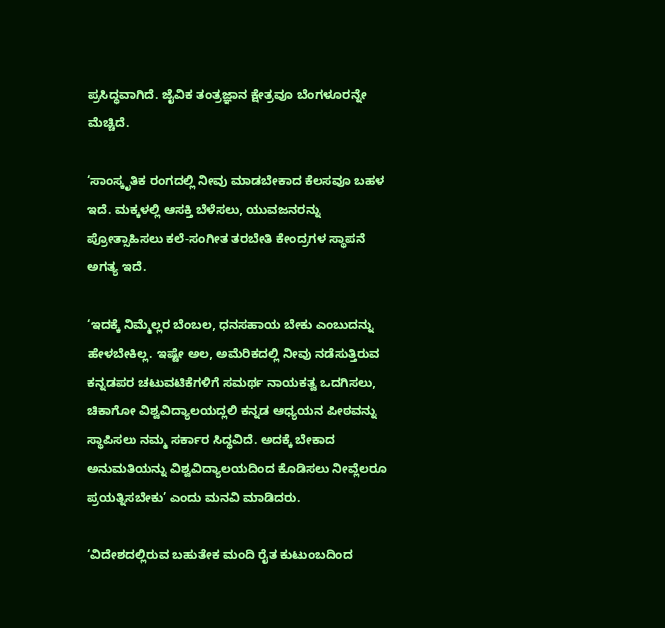ಪ್ರಸಿದ್ಧವಾಗಿದೆ. ಜೈವಿಕ ತಂತ್ರಜ್ಞಾನ ಕ್ಷೇತ್ರವೂ ಬೆಂಗಳೂರನ್ನೇ ಮೆಚ್ಚಿದೆ.

‘ಸಾಂಸ್ಕೃತಿಕ ರಂಗದಲ್ಲಿ ನೀವು ಮಾಡಬೇಕಾದ ಕೆಲಸವೂ ಬಹಳ ಇದೆ. ಮಕ್ಕಳಲ್ಲಿ ಆಸಕ್ತಿ ಬೆಳೆಸಲು, ಯುವಜನರನ್ನು ಪ್ರೋತ್ಸಾಹಿಸಲು ಕಲೆ-ಸಂಗೀತ ತರಬೇತಿ ಕೇಂದ್ರಗಳ ಸ್ಥಾಪನೆ ಅಗತ್ಯ ಇದೆ.

‘ಇದಕ್ಕೆ ನಿಮ್ಮೆಲ್ಲರ ಬೆಂಬಲ, ಧನಸಹಾಯ ಬೇಕು ಎಂಬುದನ್ನು ಹೇಳಬೇಕಿಲ್ಲ. ಇಷ್ಟೇ ಅಲ, ಅಮೆರಿಕದಲ್ಲಿ ನೀವು ನಡೆಸುತ್ತಿರುವ ಕನ್ನಡಪರ ಚಟುವಟಿಕೆಗಳಿಗೆ ಸಮರ್ಥ ನಾಯಕತ್ವ ಒದಗಿಸಲು, ಚಿಕಾಗೋ ವಿಶ್ವವಿದ್ಯಾಲಯದ್ಲಲಿ ಕನ್ನಡ ಆಧ್ಯಯನ ಪೀಠವನ್ನು ಸ್ಥಾಪಿಸಲು ನಮ್ಮ ಸರ್ಕಾರ ಸಿದ್ಧವಿದೆ. ಅದಕ್ಕೆ ಬೇಕಾದ ಅನುಮತಿಯನ್ನು ವಿಶ್ವವಿದ್ಯಾಲಯದಿಂದ ಕೊಡಿಸಲು ನೀವ್ಲೆಲರೂ ಪ್ರಯತ್ನಿಸಬೇಕು’ ಎಂದು ಮನವಿ ಮಾಡಿದರು.

‘ವಿದೇಶದಲ್ಲಿರುವ ಬಹುತೇಕ ಮಂದಿ ರೈತ ಕುಟುಂಬದಿಂದ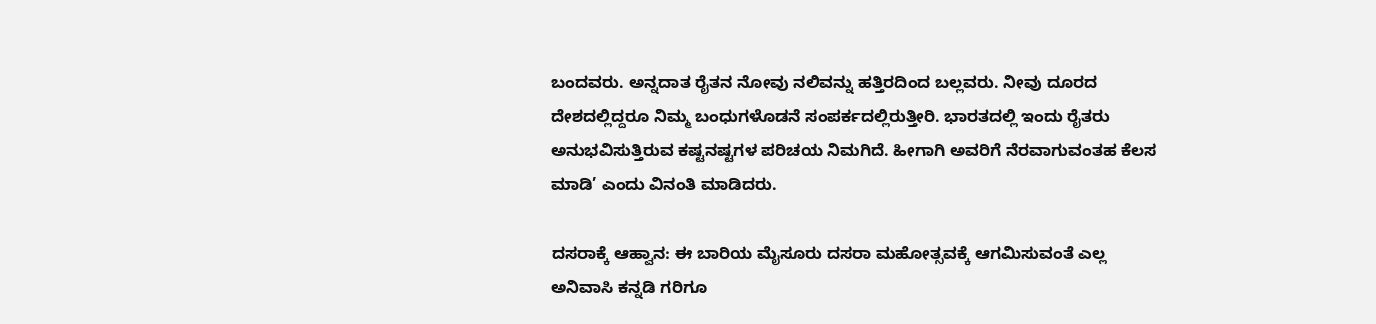ಬಂದವರು. ಅನ್ನದಾತ ರೈತನ ನೋವು ನಲಿವನ್ನು ಹತ್ತಿರದಿಂದ ಬಲ್ಲವರು. ನೀವು ದೂರದ ದೇಶದಲ್ಲಿದ್ದರೂ ನಿಮ್ಮ ಬಂಧುಗಳೊಡನೆ ಸಂಪರ್ಕದಲ್ಲಿರುತ್ತೀರಿ. ಭಾರತದಲ್ಲಿ ಇಂದು ರೈತರು ಅನುಭವಿಸುತ್ತಿರುವ ಕಷ್ಟನಷ್ಟಗಳ ಪರಿಚಯ ನಿಮಗಿದೆ. ಹೀಗಾಗಿ ಅವರಿಗೆ ನೆರವಾಗುವಂತಹ ಕೆಲಸ ಮಾಡಿ’ ಎಂದು ವಿನಂತಿ ಮಾಡಿದರು.

ದಸರಾಕ್ಕೆ ಆಹ್ವಾನ: ಈ ಬಾರಿಯ ಮೈಸೂರು ದಸರಾ ಮಹೋತ್ಸವಕ್ಕೆ ಆಗಮಿಸುವಂತೆ ಎಲ್ಲ ಅನಿವಾಸಿ ಕನ್ನಡಿ ಗರಿಗೂ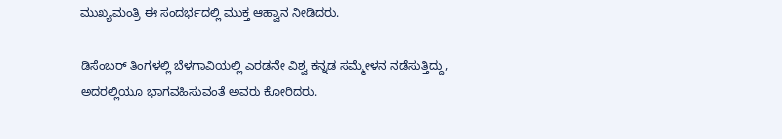ಮುಖ್ಯಮಂತ್ರಿ ಈ ಸಂದರ್ಭದಲ್ಲಿ ಮುಕ್ತ ಆಹ್ವಾನ ನೀಡಿದರು.

ಡಿಸೆಂಬರ್ ತಿಂಗಳಲ್ಲಿ ಬೆಳಗಾವಿಯಲ್ಲಿ ಎರಡನೇ ವಿಶ್ವ ಕನ್ನಡ ಸಮ್ಮೇಳನ ನಡೆಸುತ್ತಿದ್ದು, ಅದರಲ್ಲಿಯೂ ಭಾಗವಹಿಸುವಂತೆ ಅವರು ಕೋರಿದರು.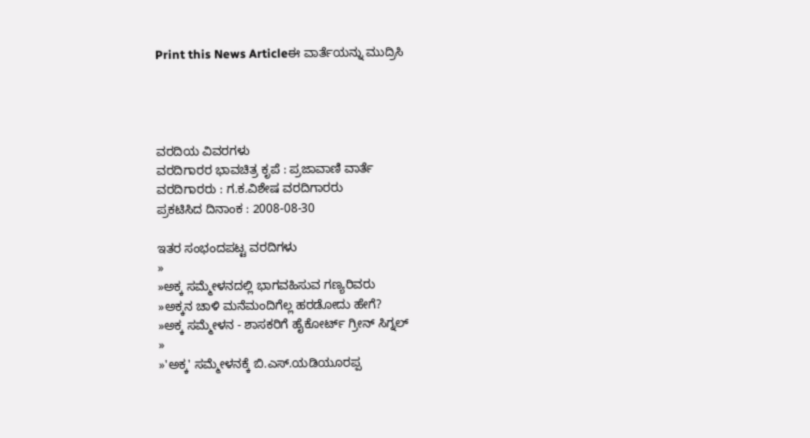Print this News Articleಈ ವಾರ್ತೆಯನ್ನು ಮುದ್ರಿಸಿ




ವರದಿಯ ವಿವರಗಳು
ವರದಿಗಾರರ ಭಾವಚಿತ್ರ ಕೃಪೆ : ಪ್ರಜಾವಾಣಿ ವಾರ್ತೆ
ವರದಿಗಾರರು : ಗ.ಕ.ವಿಶೇಷ ವರದಿಗಾರರು
ಪ್ರಕಟಿಸಿದ ದಿನಾಂಕ : 2008-08-30

ಇತರ ಸಂಭಂದಪಟ್ಟ ವರದಿಗಳು
»
»ಅಕ್ಕ ಸಮ್ಮೇಳನದಲ್ಲಿ ಭಾಗವಹಿಸುವ ಗಣ್ಯರಿವರು
»ಅಕ್ಕನ ಚಾಳಿ ಮನೆಮಂದಿಗೆಲ್ಲ ಹರಡೋದು ಹೇಗೆ?
»ಅಕ್ಕ ಸಮ್ಮೇಳನ - ಶಾಸಕರಿಗೆ ಹೈಕೋರ್ಟ್ ಗ್ರೀನ್ ಸಿಗ್ನಲ್
»
»'ಅಕ್ಕ' ಸಮ್ಮೇಳನಕ್ಕೆ ಬಿ.ಎಸ್.ಯಡಿಯೂರಪ್ಪ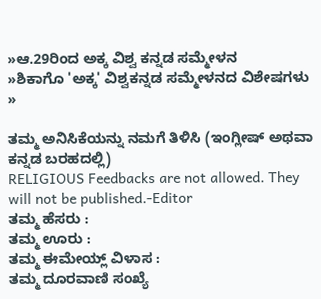»ಆ.29ರಿಂದ ಅಕ್ಕ ವಿಶ್ವ ಕನ್ನಡ ಸಮ್ಮೇಳನ
»ಶಿಕಾಗೊ 'ಅಕ್ಕ' ವಿಶ್ವಕನ್ನಡ ಸಮ್ಮೇಳನದ ವಿಶೇಷಗಳು
»

ತಮ್ಮ ಅನಿಸಿಕೆಯನ್ನು ನಮಗೆ ತಿಳಿಸಿ (ಇಂಗ್ಲೀಷ್ ಅಥವಾ ಕನ್ನಡ ಬರಹದಲ್ಲಿ)
RELIGIOUS Feedbacks are not allowed. They will not be published.-Editor
ತಮ್ಮ ಹೆಸರು :
ತಮ್ಮ ಊರು :
ತಮ್ಮ ಈಮೇಯ್ಲ್ ವಿಳಾಸ :
ತಮ್ಮ ದೂರವಾಣಿ ಸಂಖ್ಯೆ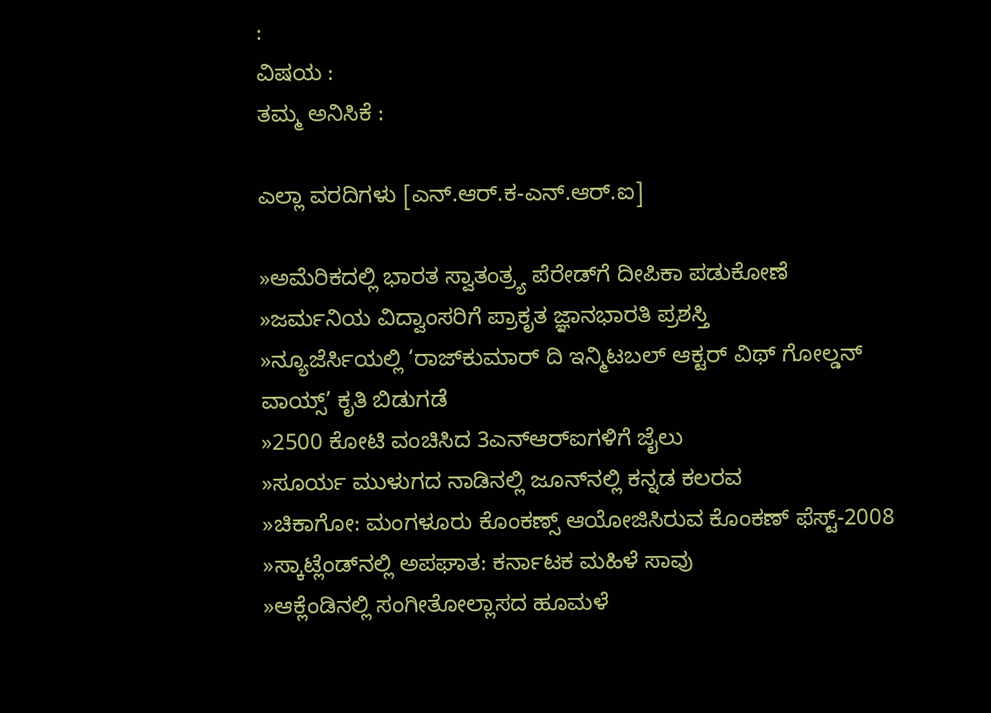:
ವಿಷಯ :
ತಮ್ಮ ಅನಿಸಿಕೆ :

ಎಲ್ಲಾ ವರದಿಗಳು [ಎನ್.ಆರ್.ಕ-ಎನ್.ಆರ್.ಐ]

»ಅಮೆರಿಕದಲ್ಲಿ ಭಾರತ ಸ್ವಾತಂತ್ರ್ಯ ಪೆರೇಡ್‌ಗೆ ದೀಪಿಕಾ ಪಡುಕೋಣೆ
»ಜರ್ಮನಿಯ ವಿದ್ವಾಂಸರಿಗೆ ಪ್ರಾಕೃತ ಜ್ಞಾನಭಾರತಿ ಪ್ರಶಸ್ತಿ
»ನ್ಯೂಜೆರ್ಸಿಯಲ್ಲಿ ‘ರಾಜ್‌ಕುಮಾರ್ ದಿ ಇನ್ಮಿಟಬಲ್ ಆಕ್ಟರ್ ವಿಥ್ ಗೋಲ್ಡನ್ ವಾಯ್ಸ್’ ಕೃತಿ ಬಿಡುಗಡೆ
»2500 ಕೋಟಿ ವಂಚಿಸಿದ 3ಎನ್‌ಆರ್‌ಐಗಳಿಗೆ ಜೈಲು
»ಸೂರ್ಯ ಮುಳುಗದ ನಾಡಿನಲ್ಲಿ ಜೂನ್‌ನಲ್ಲಿ ಕನ್ನಡ ಕಲರವ
»ಚಿಕಾಗೋ: ಮಂಗಳೂರು ಕೊಂಕಣ್ಸ್ ಆಯೋಜಿಸಿರುವ ಕೊಂಕಣ್ ಫೆಸ್ಟ್-2008
»ಸ್ಕಾಟ್ಲೆಂಡ್‌ನಲ್ಲಿ ಅಪಘಾತ: ಕರ್ನಾಟಕ ಮಹಿಳೆ ಸಾವು
»ಆಕ್ಲೆಂಡಿನಲ್ಲಿ ಸಂಗೀತೋಲ್ಲಾಸದ ಹೂಮಳೆ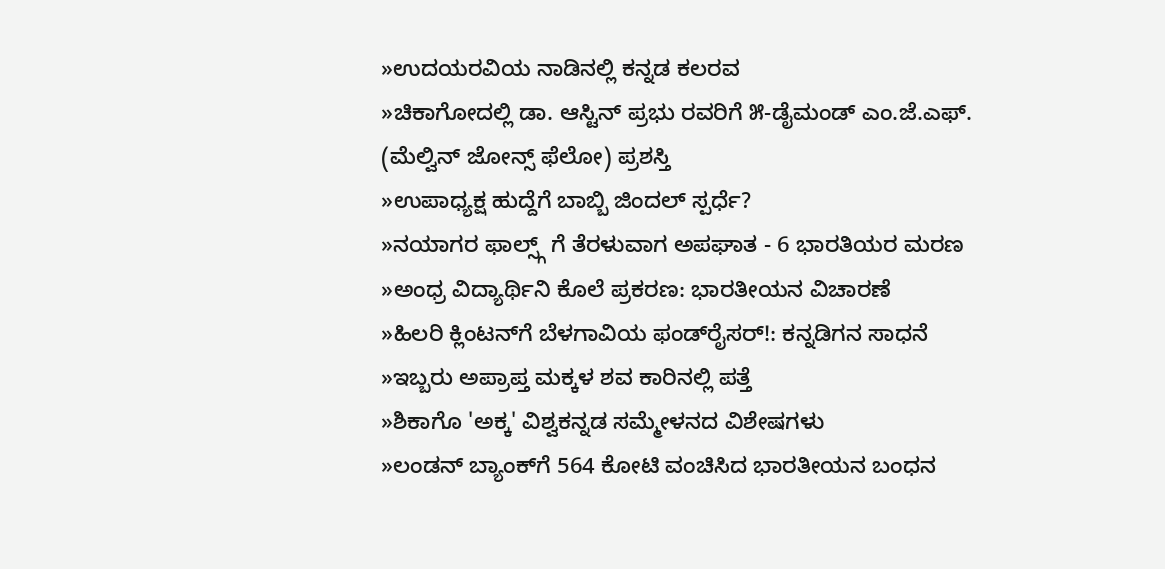»ಉದಯರವಿಯ ನಾಡಿನಲ್ಲಿ ಕನ್ನಡ ಕಲರವ
»ಚಿಕಾಗೋದಲ್ಲಿ ಡಾ. ಆಸ್ಟಿನ್ ಪ್ರಭು ರವರಿಗೆ ೫-ಡೈಮಂಡ್ ಎಂ.ಜೆ.ಎಫ್. (ಮೆಲ್ವಿನ್ ಜೋನ್ಸ್ ಫೆಲೋ) ಪ್ರಶಸ್ತಿ
»ಉಪಾಧ್ಯಕ್ಷ ಹುದ್ದೆಗೆ ಬಾಬ್ಬಿ ಜಿಂದಲ್ ಸ್ಪರ್ಧೆ?
»ನಯಾಗರ ಫಾಲ್ಸ್ಗ್ ಗೆ ತೆರಳುವಾಗ ಅಪಘಾತ - 6 ಭಾರತಿಯರ ಮರಣ
»ಅಂಧ್ರ ವಿದ್ಯಾರ್ಥಿನಿ ಕೊಲೆ ಪ್ರಕರಣ: ಭಾರತೀಯನ ವಿಚಾರಣೆ
»ಹಿಲರಿ ಕ್ಲಿಂಟನ್‌ಗೆ ಬೆಳಗಾವಿಯ ಫಂಡ್‌ರೈಸರ್!: ಕನ್ನಡಿಗನ ಸಾಧನೆ
»ಇಬ್ಬರು ಅಪ್ರಾಪ್ತ ಮಕ್ಕಳ ಶವ ಕಾರಿನಲ್ಲಿ ಪತ್ತೆ
»ಶಿಕಾಗೊ 'ಅಕ್ಕ' ವಿಶ್ವಕನ್ನಡ ಸಮ್ಮೇಳನದ ವಿಶೇಷಗಳು
»ಲಂಡನ್ ಬ್ಯಾಂಕ್‌ಗೆ 564 ಕೋಟಿ ವಂಚಿಸಿದ ಭಾರತೀಯನ ಬಂಧನ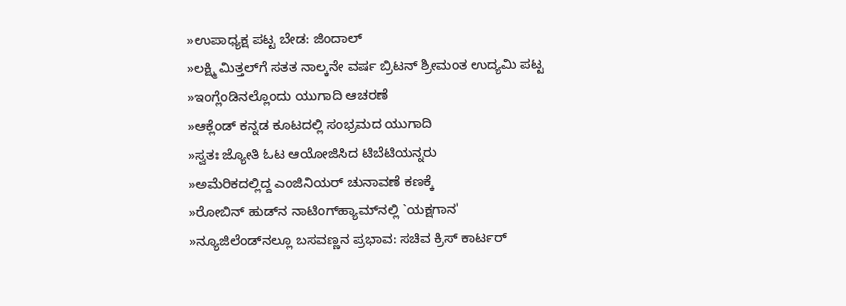»ಉಪಾಧ್ಯಕ್ಷ ಪಟ್ಟ ಬೇಡ: ಜಿಂದಾಲ್
»ಲಕ್ಷ್ಮಿ ಮಿತ್ತಲ್‌ಗೆ ಸತತ ನಾಲ್ಕನೇ ವರ್ಷ ಬ್ರಿಟನ್ ಶ್ರೀಮಂತ ಉದ್ಯಮಿ ಪಟ್ಟ
»ಇಂಗ್ಲೆಂಡಿನಲ್ಲೊಂದು ಯುಗಾದಿ ಆಚರಣೆ
»ಆಕ್ಲೆಂಡ್ ಕನ್ನಡ ಕೂಟದಲ್ಲಿ ಸಂಭ್ರಮದ ಯುಗಾದಿ
»ಸ್ವತಃ ಜ್ಯೋತಿ ಓಟ ಆಯೋಜಿಸಿದ ಟಿಬೆಟಿಯನ್ನರು
»ಅಮೆರಿಕದಲ್ಲಿದ್ದ ಎಂಜಿನಿಯರ್ ಚುನಾವಣೆ ಕಣಕ್ಕೆ
»ರೋಬಿನ್ ಹುಡ್‌ನ ನಾಟಿಂಗ್‌ಹ್ಯಾಮ್‌ನಲ್ಲಿ `ಯಕ್ಷಗಾನ'
»ನ್ಯೂಜಿಲೆಂಡ್‌ನಲ್ಲೂ ಬಸವಣ್ಣನ ಪ್ರಭಾವ: ಸಚಿವ ಕ್ರಿಸ್ ಕಾರ್ಟರ್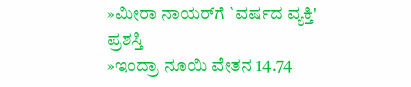»ಮೀರಾ ನಾಯರ್‌ಗೆ `ವರ್ಷದ ವ್ಯಕ್ತಿ' ಪ್ರಶಸ್ತಿ
»ಇಂದ್ರಾ ನೂಯಿ ವೇತನ 14.74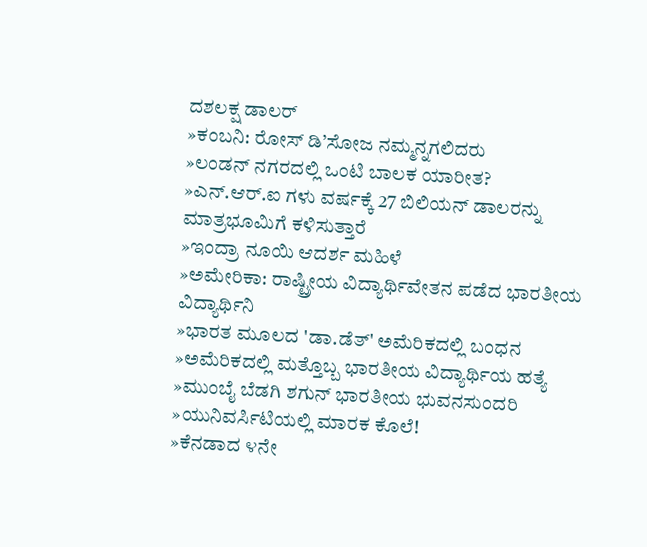ದಶಲಕ್ಷ ಡಾಲರ್
»ಕಂಬನಿ: ರೋಸ್ ಡಿ’ಸೋಜ ನಮ್ಮನ್ನಗಲಿದರು
»ಲಂಡನ್ ನಗರದಲ್ಲಿ ಒಂಟಿ ಬಾಲಕ ಯಾರೀತ?
»ಎನ್.ಆರ್.ಐ ಗಳು ವರ್ಷಕ್ಕೆ 27 ಬಿಲಿಯನ್ ಡಾಲರನ್ನು ಮಾತ್ರಭೂಮಿಗೆ ಕಳಿಸುತ್ತಾರೆ
»ಇಂದ್ರಾ ನೂಯಿ ಆದರ್ಶ ಮಹಿಳೆ
»ಅಮೇರಿಕಾ: ರಾಷ್ಟ್ರೀಯ ವಿದ್ಯಾರ್ಥಿವೇತನ ಪಡೆದ ಭಾರತೀಯ ವಿದ್ಯಾರ್ಥಿನಿ
»ಭಾರತ ಮೂಲದ 'ಡಾ.ಡೆತ್' ಅಮೆರಿಕದಲ್ಲಿ ಬಂಧನ
»ಅಮೆರಿಕದಲ್ಲಿ ಮತ್ತೊಬ್ಬ ಭಾರತೀಯ ವಿದ್ಯಾರ್ಥಿಯ ಹತ್ಯೆ
»ಮುಂಬೈ ಬೆಡಗಿ ಶಗುನ್ ಭಾರತೀಯ ಭುವನಸುಂದರಿ
»ಯುನಿವರ್ಸಿಟಿಯಲ್ಲಿ ಮಾರಕ ಕೊಲೆ!
»ಕೆನಡಾದ ೪ನೇ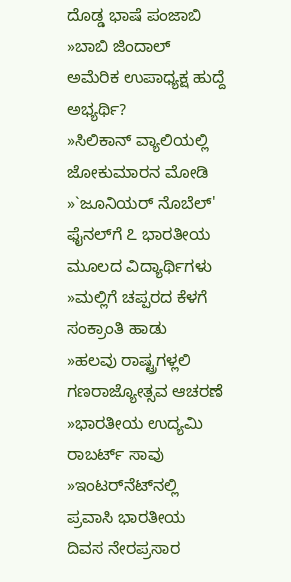ದೊಡ್ಡ ಭಾಷೆ ಪಂಜಾಬಿ
»ಬಾಬಿ ಜಿಂದಾಲ್ ಅಮೆರಿಕ ಉಪಾಧ್ಯಕ್ಷ ಹುದ್ದೆ ಅಭ್ಯರ್ಥಿ?
»ಸಿಲಿಕಾನ್ ವ್ಯಾಲಿಯಲ್ಲಿ ಜೋಕುಮಾರನ ಮೋಡಿ
»`ಜೂನಿಯರ್ ನೊಬೆಲ್' ಫೈನಲ್‌ಗೆ ೭ ಭಾರತೀಯ ಮೂಲದ ವಿದ್ಯಾರ್ಥಿಗಳು
»ಮಲ್ಲಿಗೆ ಚಪ್ಪರದ ಕೆಳಗೆ ಸಂಕ್ರಾಂತಿ ಹಾಡು
»ಹಲವು ರಾಷ್ಟ್ರಗಳ್ಲಲಿ ಗಣರಾಜ್ಯೋತ್ಸವ ಆಚರಣೆ
»ಭಾರತೀಯ ಉದ್ಯಮಿ ರಾಬರ್ಟ್ ಸಾವು
»ಇಂಟರ್‌ನೆಟ್‌ನಲ್ಲಿ ಪ್ರವಾಸಿ ಭಾರತೀಯ ದಿವಸ ನೇರಪ್ರಸಾರ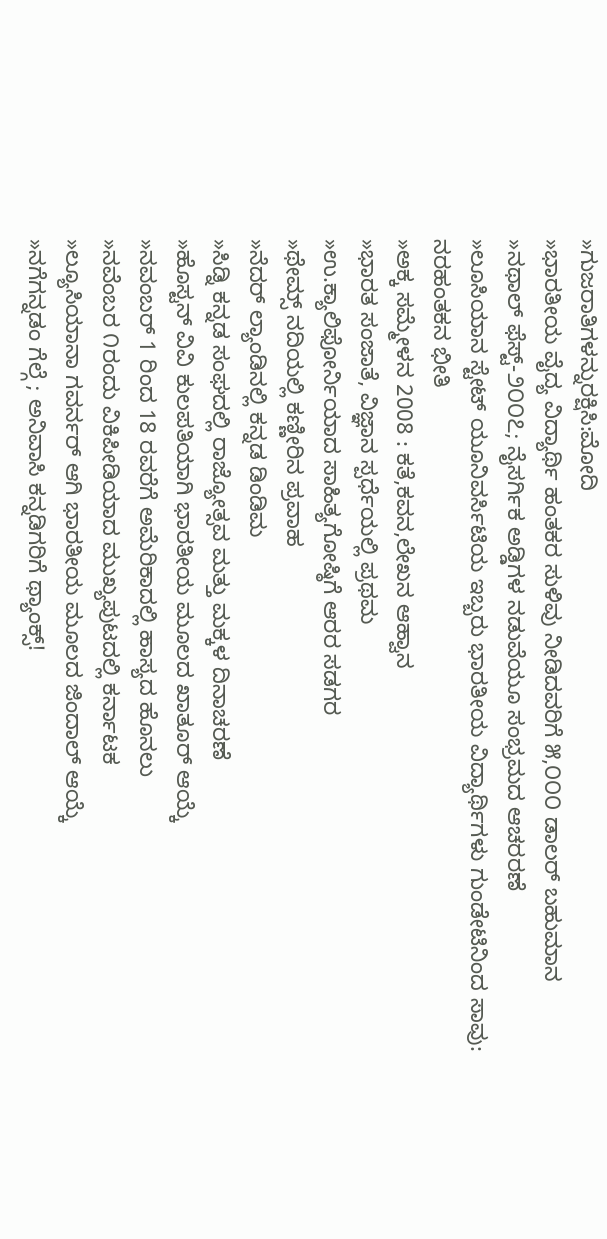»ಗುಜರಾತಿಗಳನ್ನುರಕ್ಷಿಸಿ:ಮೋದಿ
»ಭಾರತೀಯ ವೈದ್ಯ ವಿದ್ಯಾರ್ಥಿ ಹಂತಕರ ಸುಳಿವು ನೀಡಿದವರಿಗೆ ೫,೦೦೦ ಡಾಲರ್ ಬಹುಮಾನ
»ನಥಾಲ್ ಫೆಸ್ಟ್-೨೦೦೭; ನೈಸರ್ಗಿಕ ಅಡ್ಡಿಗಳ ನಡುವೆಯೂ ಸಂಭ್ರಮದ ಆಚರರಣೆ
»ಲೂಸಿಯಾನ ಸ್ಟೇಟ್ ಯೂನಿವರ್ಸಿಟಿಯ ಇಬ್ಬರು ಭಾರತೀಯ ವಿದ್ಯಾರ್ಥಿಗಳು ಗುಂಡೇಟಿನಿಂದ ಸಾವು: ನರಹಂತಕನ ಭೀತಿ
»ಅಕ್ಕ ಸಮ್ಮೇಳನ 2008 : ಕತೆ,ಕವನ,ಲೇಖನ ಆಹ್ವಾನ
»ಭಾರತ ಸಂಜಾತೆ, ವಿಜ್ಞಾನ ಸ್ಪರ್ಧೆಯಲ್ಲಿ ಪ್ರಥಮ
»ಉ.ಕ್ಯಾಲಿಫೋರ್ನಿಯಾದ ಸಾಹಿತ್ಯಗೋಷ್ಠಿಗೆ ಆರರ ಸಡಗರ
»ಥೇಮ್ಸ್ ನದಿಯಲ್ಲಿ ಕಣ್ಣೀರಿನ ಪ್ರವಾಹ
»ನೆದರ್ ಲ್ಯಾಂಡಿನಲ್ಲಿ ಕನ್ನಡ ಡಿಂಡಿಮ
»ಸಿಡ್ನಿ ಕನ್ನಡ ಸಂಘದಲ್ಲಿ ರಾಜ್ಯೋತ್ಸವ ಮತ್ತು ಮಕ್ಕಳ ದಿನಾಚರಣೆ
»ಹೊಸ್ಟನ್ ವಿವಿ ಕುಲಪತಿಯಾಗಿ ಭಾರತೀಯ ಮೂಲದ ಖಾತೂರ್ ಆಯ್ಕೆ
»ನವಂಬರ್ 1 ರಿಂದ 18 ರವರೆಗೆ ಅಮೆರಿಕಾದಲ್ಲಿ ಹಾಸ್ಯದ ಹೊನಲು
»ನವೆಂಬರ ೧ರಂದು ವಿಕಿಪೀಡಿಯಾದ ಮುಖ್ಯಪುಟದಲ್ಲಿ ಕರ್ನಾಟಕ
»ಲ್ಯೂಸಿಯಾನಾ ಗವರ್ನರ್ ಆಗಿ ಭಾರತೀಯ ಮೂಲದ ಜಿಂದಾಲ್ ಆಯ್ಕೆ
»ನಗೆಗನ್ನಡಂ ಗೆಲ್ಗೆ ; ಅನಿವಾಸಿ ಕನ್ನಡಿಗರಿಗೆ ಥ್ಯಾಂಕ್ಸ್!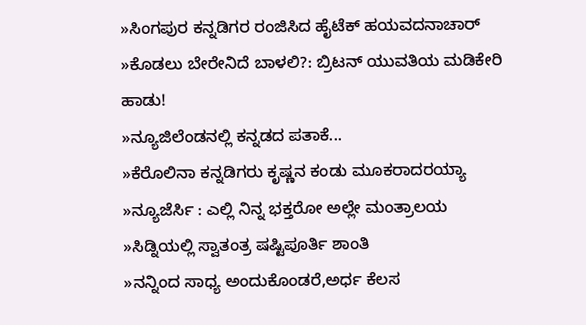»ಸಿಂಗಪುರ ಕನ್ನಡಿಗರ ರಂಜಿಸಿದ ಹೈಟೆಕ್ ಹಯವದನಾಚಾರ್
»ಕೊಡಲು ಬೇರೇನಿದೆ ಬಾಳಲಿ?: ಬ್ರಿಟನ್ ಯುವತಿಯ ಮಡಿಕೇರಿ ಹಾಡು!
»ನ್ಯೂಜಿಲೆಂಡನಲ್ಲಿ ಕನ್ನಡದ ಪತಾಕೆ...
»ಕೆರೊಲಿನಾ ಕನ್ನಡಿಗರು ಕೃಷ್ಣನ ಕಂಡು ಮೂಕರಾದರಯ್ಯಾ
»ನ್ಯೂಜೆರ್ಸಿ : ಎಲ್ಲಿ ನಿನ್ನ ಭಕ್ತರೋ ಅಲ್ಲೇ ಮಂತ್ರಾಲಯ
»ಸಿಡ್ನಿಯಲ್ಲಿ ಸ್ವಾತಂತ್ರ ಷಷ್ಟಿಪೂರ್ತಿ ಶಾಂತಿ
»ನನ್ನಿಂದ ಸಾಧ್ಯ ಅಂದುಕೊಂಡರೆ,ಅರ್ಧ ಕೆಲಸ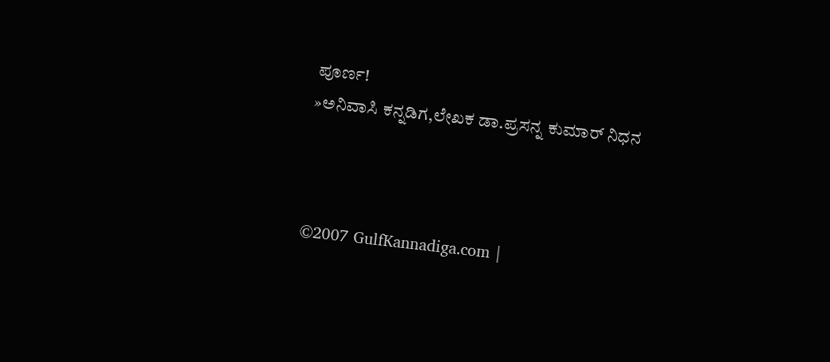ಪೂರ್ಣ!
»ಅನಿವಾಸಿ ಕನ್ನಡಿಗ,ಲೇಖಕ ಡಾ.ಪ್ರಸನ್ನ ಕುಮಾರ್ ನಿಧನ



©2007 GulfKannadiga.com |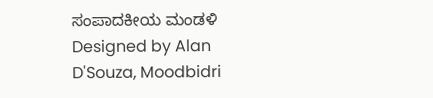ಸಂಪಾದಕೀಯ ಮಂಡಳಿ
Designed by Alan D'Souza, Moodbidri